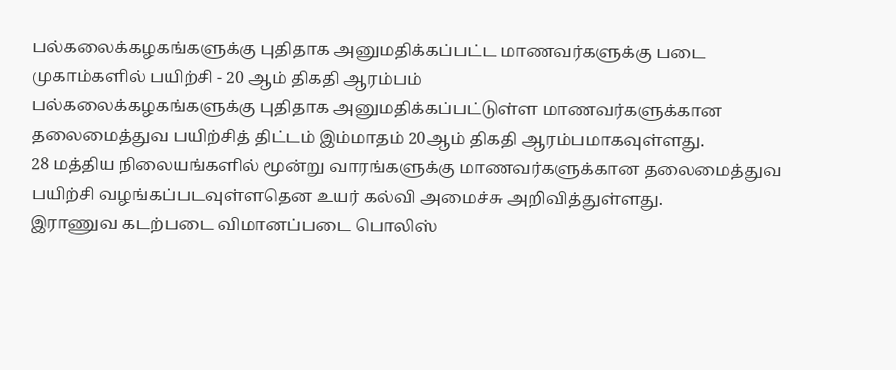பல்கலைக்கழகங்களுக்கு புதிதாக அனுமதிக்கப்பட்ட மாணவர்களுக்கு படை முகாம்களில் பயிற்சி - 20 ஆம் திகதி ஆரம்பம்
பல்கலைக்கழகங்களுக்கு புதிதாக அனுமதிக்கப்பட்டுள்ள மாணவர்களுக்கான தலைமைத்துவ பயிற்சித் திட்டம் இம்மாதம் 20ஆம் திகதி ஆரம்பமாகவுள்ளது.
28 மத்திய நிலையங்களில் மூன்று வாரங்களுக்கு மாணவர்களுக்கான தலைமைத்துவ பயிற்சி வழங்கப்படவுள்ளதென உயர் கல்வி அமைச்சு அறிவித்துள்ளது.
இராணுவ கடற்படை விமானப்படை பொலிஸ்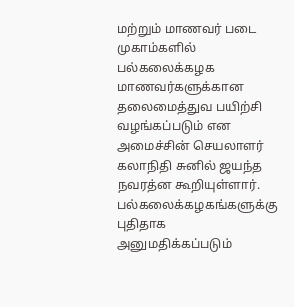மற்றும் மாணவர் படை முகாம்களில் பல்கலைக்கழக மாணவர்களுக்கான தலைமைத்துவ பயிற்சி வழங்கப்படும் என அமைச்சின் செயலாளர் கலாநிதி சுனில் ஜயந்த நவரத்ன கூறியுள்ளார்.
பல்கலைக்கழகங்களுக்கு புதிதாக அனுமதிக்கப்படும்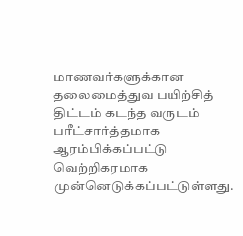மாணவர்களுக்கான தலைமைத்துவ பயிற்சித் திட்டம் கடந்த வருடம் பரீட்சார்த்தமாக ஆரம்பிக்கப்பட்டு வெற்றிகரமாக முன்னெடுக்கப்பட்டுள்ளது.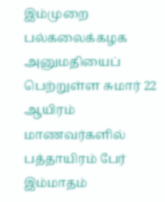இம்முறை பல்கலைக்கழக அனுமதியைப் பெற்றுள்ள சுமார் 22 ஆயிரம் மாணவர்களில் பத்தாயிரம் பேர் இம்மாதம்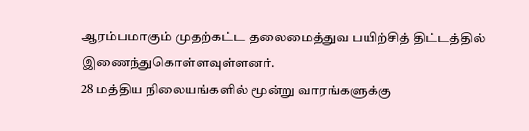ஆரம்பமாகும் முதற்கட்ட தலைமைத்துவ பயிற்சித் திட்டத்தில் இணைந்துகொள்ளவுள்ளனர்.
28 மத்திய நிலையங்களில் மூன்று வாரங்களுக்கு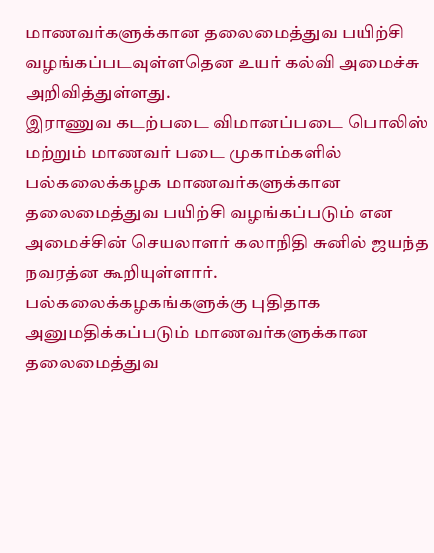மாணவர்களுக்கான தலைமைத்துவ பயிற்சி வழங்கப்படவுள்ளதென உயர் கல்வி அமைச்சு அறிவித்துள்ளது.
இராணுவ கடற்படை விமானப்படை பொலிஸ் மற்றும் மாணவர் படை முகாம்களில் பல்கலைக்கழக மாணவர்களுக்கான தலைமைத்துவ பயிற்சி வழங்கப்படும் என அமைச்சின் செயலாளர் கலாநிதி சுனில் ஜயந்த நவரத்ன கூறியுள்ளார்.
பல்கலைக்கழகங்களுக்கு புதிதாக அனுமதிக்கப்படும் மாணவர்களுக்கான தலைமைத்துவ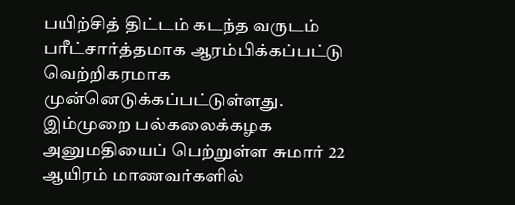பயிற்சித் திட்டம் கடந்த வருடம் பரீட்சார்த்தமாக ஆரம்பிக்கப்பட்டு வெற்றிகரமாக முன்னெடுக்கப்பட்டுள்ளது.
இம்முறை பல்கலைக்கழக அனுமதியைப் பெற்றுள்ள சுமார் 22 ஆயிரம் மாணவர்களில்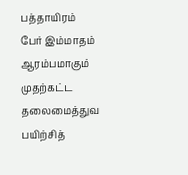பத்தாயிரம் பேர் இம்மாதம் ஆரம்பமாகும் முதற்கட்ட தலைமைத்துவ பயிற்சித்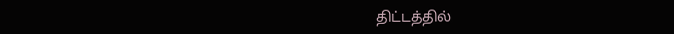திட்டத்தில்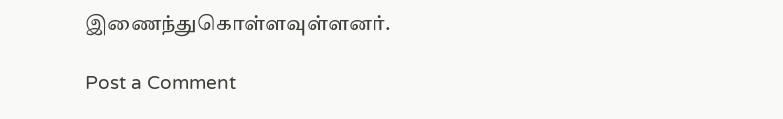இணைந்துகொள்ளவுள்ளனர்.

Post a Comment